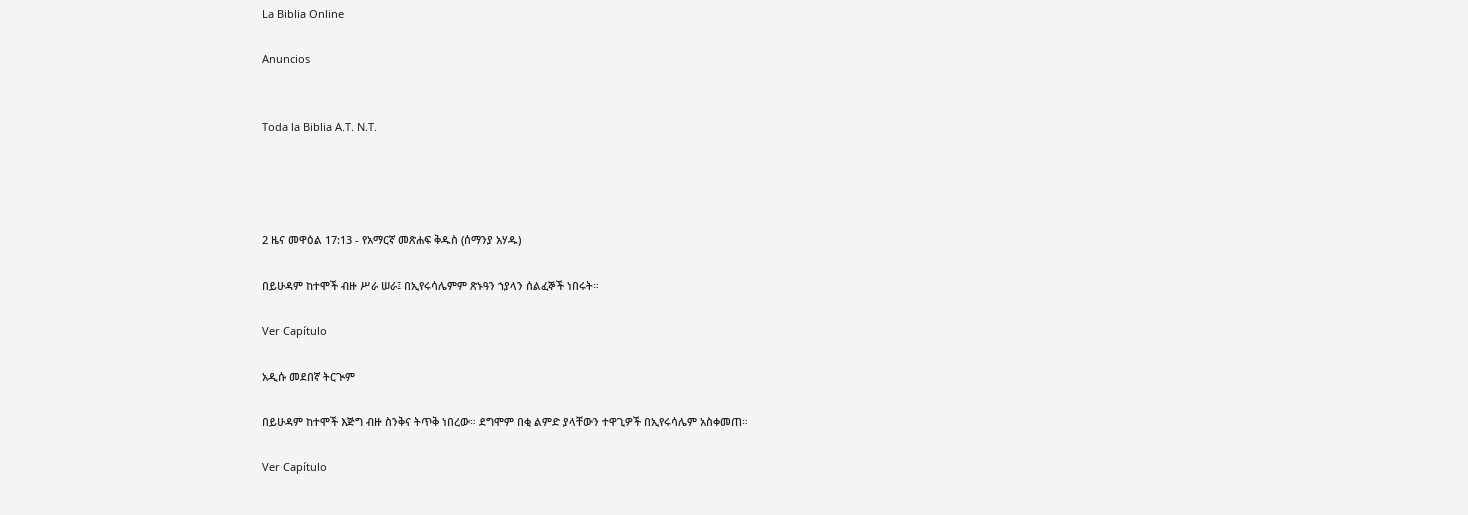La Biblia Online

Anuncios


Toda la Biblia A.T. N.T.




2 ዜና መዋዕል 17:13 - የአማርኛ መጽሐፍ ቅዱስ (ሰማንያ አሃዱ)

በይሁዳም ከተሞች ብዙ ሥራ ሠራ፤ በኢየሩሳሌምም ጽኑዓን ኀያላን ሰልፈኞች ነበሩት።

Ver Capítulo

አዲሱ መደበኛ ትርጒም

በይሁዳም ከተሞች እጅግ ብዙ ስንቅና ትጥቅ ነበረው። ደግሞም በቂ ልምድ ያላቸውን ተዋጊዎች በኢየሩሳሌም አስቀመጠ።

Ver Capítulo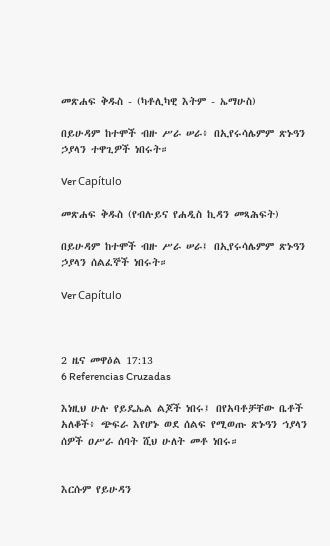መጽሐፍ ቅዱስ - (ካቶሊካዊ እትም - ኤማሁስ)

በይሁዳም ከተሞች ብዙ ሥራ ሠራ፥ በኢየሩሳሌምም ጽኑዓን ኃያላን ተዋጊዎች ነበሩት።

Ver Capítulo

መጽሐፍ ቅዱስ (የብሉይና የሐዲስ ኪዳን መጻሕፍት)

በይሁዳም ከተሞች ብዙ ሥራ ሠራ፤ በኢየሩሳሌምም ጽኑዓን ኃያላን ሰልፈኞች ነበሩት።

Ver Capítulo



2 ዜና መዋዕል 17:13
6 Referencias Cruzadas

እነዚህ ሁሉ የይዴኤል ልጆች ነበሩ፤ በየአባቶቻቸው ቤቶች አለቆች፥ ጭፍራ እየሆኑ ወደ ሰልፍ የሚወጡ ጽኑዓን ኀያላን ሰዎች ዐሥራ ሰባት ሺህ ሁለት መቶ ነበሩ።


እርሱም የይሁዳን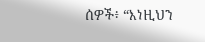ሰዎች፥ “እነዚህን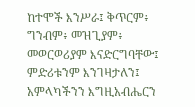ከተሞች እንሥራ፤ ቅጥርም፥ ግንብም፥ መዝጊያም፥ መወርወሪያም እናድርግባቸው፤ ምድሪቱንም እንገዛታለን፤ አምላካችንን እግዚአብሔርን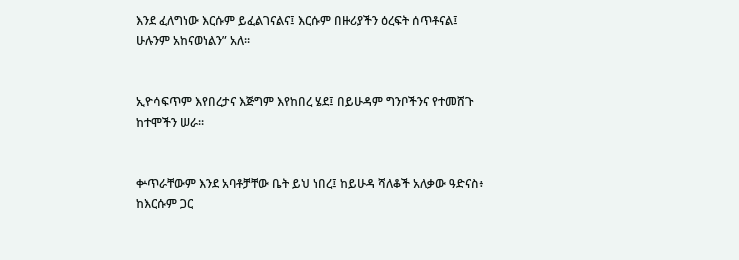እንደ ፈለግነው እርሱም ይፈልገናልና፤ እርሱም በዙሪያችን ዕረፍት ሰጥቶናል፤ ሁሉንም አከናወነልን” አለ።


ኢዮሳፍጥም እየበረታና እጅግም እየከበረ ሄደ፤ በይሁዳም ግንቦችንና የተመሸጉ ከተሞችን ሠራ።


ቍጥራቸውም እንደ አባቶቻቸው ቤት ይህ ነበረ፤ ከይሁዳ ሻለቆች አለቃው ዓድናስ፥ ከእርሱም ጋር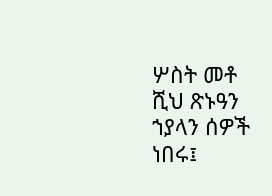ሦስት መቶ ሺህ ጽኑዓን ኀያላን ሰዎች ነበሩ፤